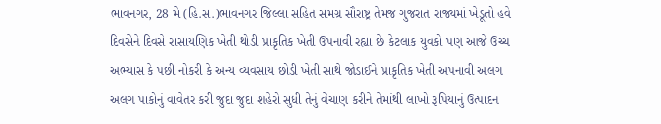ભાવનગર, 28 મે (હિ.સ.)ભાવનગર જિલ્લા સહિત સમગ્ર સૌરાષ્ટ્ર તેમજ ગુજરાત રાજ્યમાં ખેડૂતો હવે દિવસેને દિવસે રાસાયણિક ખેતી થોડી પ્રાકૃતિક ખેતી ઉપનાવી રહ્યા છે કેટલાક યુવકો પણ આજે ઉચ્ચ અભ્યાસ કે પછી નોકરી કે અન્ય વ્યવસાય છોડી ખેતી સાથે જોડાઈને પ્રાકૃતિક ખેતી અપનાવી અલગ અલગ પાકોનું વાવેતર કરી જુદા જુદા શહેરો સુધી તેનું વેચાણ કરીને તેમાંથી લાખો રૂપિયાનું ઉત્પાદન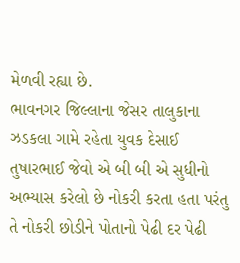મેળવી રહ્યા છે.
ભાવનગર જિલ્લાના જેસર તાલુકાના ઝડકલા ગામે રહેતા યુવક દેસાઈ તુષારભાઈ જેવો એ બી બી એ સુધીનો અભ્યાસ કરેલો છે નોકરી કરતા હતા પરંતુ તે નોકરી છોડીને પોતાનો પેઢી દર પેઢી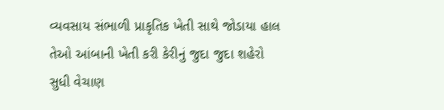વ્યવસાય સંભાળી પ્રાકૃતિક ખેતી સાથે જોડાયા હાલ તેઓ આંબાની ખેતી કરી કેરીનું જુદા જુદા શહેરો સુધી વેચાણ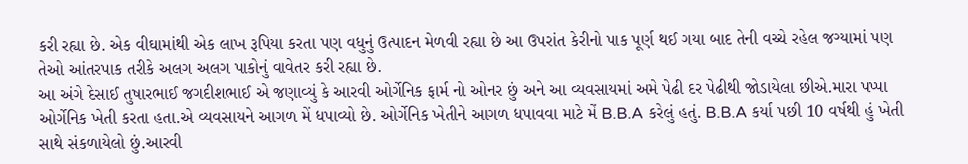કરી રહ્યા છે. એક વીઘામાંથી એક લાખ રૂપિયા કરતા પણ વધુનું ઉત્પાદન મેળવી રહ્યા છે આ ઉપરાંત કેરીનો પાક પૂર્ણ થઈ ગયા બાદ તેની વચ્ચે રહેલ જગ્યામાં પણ તેઓ આંતરપાક તરીકે અલગ અલગ પાકોનું વાવેતર કરી રહ્યા છે.
આ અંગે દેસાઈ તુષારભાઈ જગદીશભાઈ એ જણાવ્યું કે આરવી ઓર્ગેનિક ફાર્મ નો ઓનર છું અને આ વ્યવસાયમાં અમે પેઢી દર પેઢીથી જોડાયેલા છીએ.મારા પપ્પા ઓર્ગેનિક ખેતી કરતા હતા.એ વ્યવસાયને આગળ મેં ધપાવ્યો છે. ઓર્ગેનિક ખેતીને આગળ ધપાવવા માટે મેં B.B.A કરેલું હતું. B.B.A કર્યા પછી 10 વર્ષથી હું ખેતી સાથે સંકળાયેલો છું.આરવી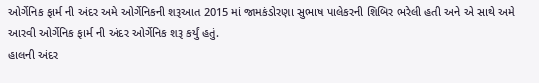ઓર્ગેનિક ફાર્મ ની અંદર અમે ઓર્ગેનિકની શરૂઆત 2015 માં જામકંડોરણા સુભાષ પાલેકરની શિબિર ભરેલી હતી અને એ સાથે અમે આરવી ઓર્ગેનિક ફાર્મ ની અંદર ઓર્ગેનિક શરૂ કર્યું હતું.
હાલની અંદર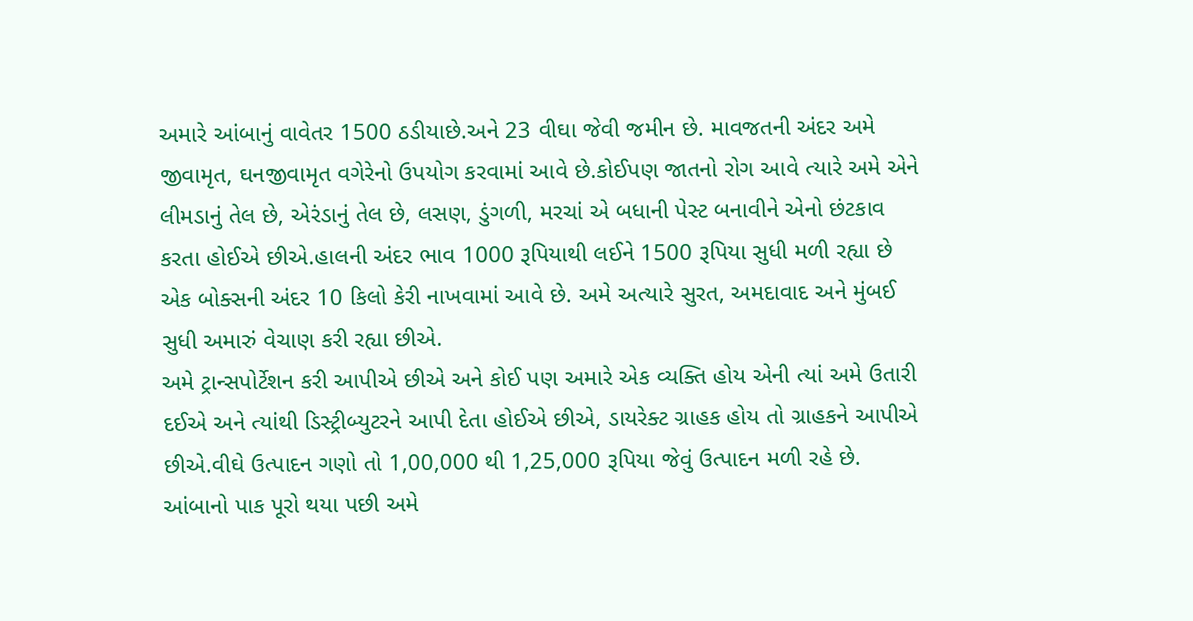અમારે આંબાનું વાવેતર 1500 ઠડીયાછે.અને 23 વીઘા જેવી જમીન છે. માવજતની અંદર અમે જીવામૃત, ઘનજીવામૃત વગેરેનો ઉપયોગ કરવામાં આવે છે.કોઈપણ જાતનો રોગ આવે ત્યારે અમે એને લીમડાનું તેલ છે, એરંડાનું તેલ છે, લસણ, ડુંગળી, મરચાં એ બધાની પેસ્ટ બનાવીને એનો છંટકાવ કરતા હોઈએ છીએ.હાલની અંદર ભાવ 1000 રૂપિયાથી લઈને 1500 રૂપિયા સુધી મળી રહ્યા છે એક બોક્સની અંદર 10 કિલો કેરી નાખવામાં આવે છે. અમે અત્યારે સુરત, અમદાવાદ અને મુંબઈ સુધી અમારું વેચાણ કરી રહ્યા છીએ.
અમે ટ્રાન્સપોર્ટેશન કરી આપીએ છીએ અને કોઈ પણ અમારે એક વ્યક્તિ હોય એની ત્યાં અમે ઉતારી દઈએ અને ત્યાંથી ડિસ્ટ્રીબ્યુટરને આપી દેતા હોઈએ છીએ, ડાયરેક્ટ ગ્રાહક હોય તો ગ્રાહકને આપીએ છીએ.વીઘે ઉત્પાદન ગણો તો 1,00,000 થી 1,25,000 રૂપિયા જેવું ઉત્પાદન મળી રહે છે. આંબાનો પાક પૂરો થયા પછી અમે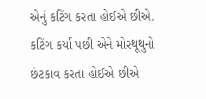એનું કટિંગ કરતા હોઈએ છીએ. કટિંગ કર્યા પછી એને મોરથૂથુનો છંટકાવ કરતા હોઈએ છીએ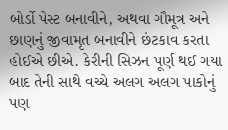બોર્ડો પેસ્ટ બનાવીને, અથવા ગૌમૂત્ર અને છાણનું જીવામૃત બનાવીને છંટકાવ કરતા હોઈએ છીએ. કેરીની સિઝન પૂર્ણ થઈ ગયા બાદ તેની સાથે વચ્ચે અલગ અલગ પાકોનું પણ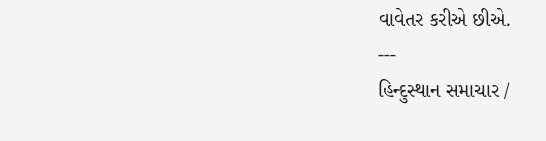વાવેતર કરીએ છીએ.
---
હિન્દુસ્થાન સમાચાર /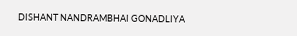DISHANT NANDRAMBHAI GONADLIYA